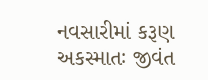નવસારીમાં કરૂણ અકસ્માતઃ જીવંત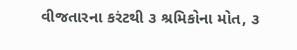વીજતારના કરંટથી ૩ શ્રમિકોના મોત, ૩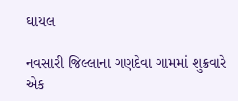ઘાયલ

નવસારી જિલ્લાના ગણદેવા ગામમાં શુક્રવારે એક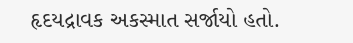હૃદયદ્રાવક અકસ્માત સર્જાયો હતો.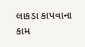લાકડા કાપવાના કામ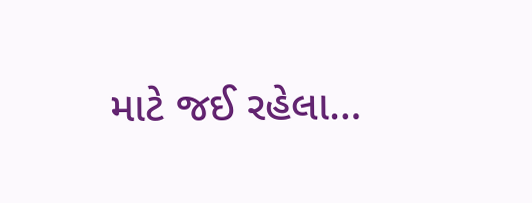માટે જઈ રહેલા…